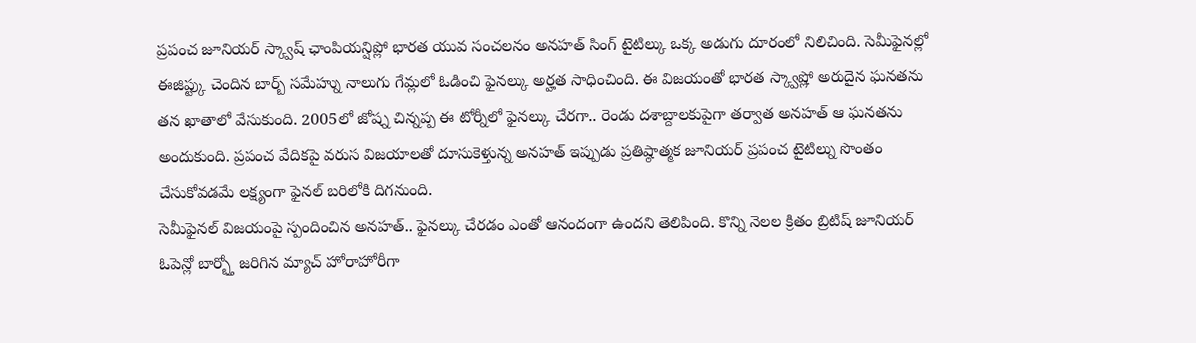ప్రపంచ జూనియర్ స్క్వాష్ ఛాంపియన్షిప్లో భారత యువ సంచలనం అనహత్ సింగ్ టైటిల్కు ఒక్క అడుగు దూరంలో నిలిచింది. సెమీఫైనల్లో ఈజిప్ట్కు చెందిన బార్బ్ సమేహ్ను నాలుగు గేమ్లలో ఓడించి ఫైనల్కు అర్హత సాధించింది. ఈ విజయంతో భారత స్క్వాష్లో అరుదైన ఘనతను తన ఖాతాలో వేసుకుంది. 2005లో జోష్న చిన్నప్ప ఈ టోర్నీలో ఫైనల్కు చేరగా.. రెండు దశాబ్దాలకుపైగా తర్వాత అనహత్ ఆ ఘనతను అందుకుంది. ప్రపంచ వేదికపై వరుస విజయాలతో దూసుకెళ్తున్న అనహత్ ఇప్పుడు ప్రతిష్ఠాత్మక జూనియర్ ప్రపంచ టైటిల్ను సొంతం చేసుకోవడమే లక్ష్యంగా ఫైనల్ బరిలోకి దిగనుంది.
సెమీఫైనల్ విజయంపై స్పందించిన అనహత్.. ఫైనల్కు చేరడం ఎంతో ఆనందంగా ఉందని తెలిపింది. కొన్ని నెలల క్రితం బ్రిటిష్ జూనియర్ ఓపెన్లో బార్బ్తో జరిగిన మ్యాచ్ హోరాహోరీగా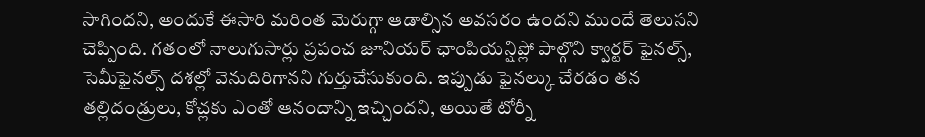సాగిందని, అందుకే ఈసారి మరింత మెరుగ్గా ఆడాల్సిన అవసరం ఉందని ముందే తెలుసని చెప్పింది. గతంలో నాలుగుసార్లు ప్రపంచ జూనియర్ ఛాంపియన్షిప్లో పాల్గొని క్వార్టర్ ఫైనల్స్, సెమీఫైనల్స్ దశల్లో వెనుదిరిగానని గుర్తుచేసుకుంది. ఇప్పుడు ఫైనల్కు చేరడం తన తల్లిదండ్రులు, కోచ్లకు ఎంతో ఆనందాన్ని ఇచ్చిందని, అయితే టోర్నీ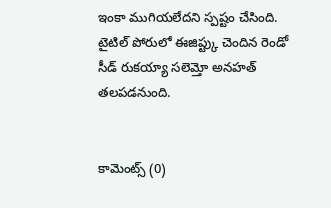ఇంకా ముగియలేదని స్పష్టం చేసింది. టైటిల్ పోరులో ఈజిప్ట్కు చెందిన రెండో సీడ్ రుకయ్యా సలెమ్తో అనహత్ తలపడనుంది.


కామెంట్స్ (0)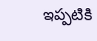ఇప్పటికి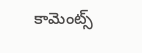కామెంట్స్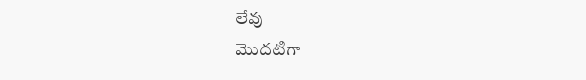లేవు
మొదటిగా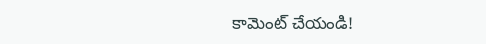కామెంట్ చేయండి!